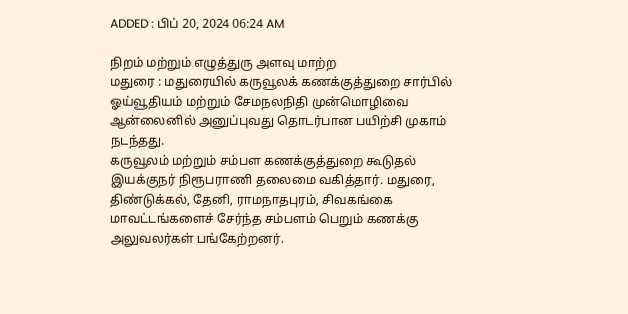ADDED : பிப் 20, 2024 06:24 AM

நிறம் மற்றும் எழுத்துரு அளவு மாற்ற
மதுரை : மதுரையில் கருவூலக் கணக்குத்துறை சார்பில் ஓய்வூதியம் மற்றும் சேமநலநிதி முன்மொழிவை ஆன்லைனில் அனுப்புவது தொடர்பான பயிற்சி முகாம் நடந்தது.
கருவூலம் மற்றும் சம்பள கணக்குத்துறை கூடுதல் இயக்குநர் நிரூபராணி தலைமை வகித்தார். மதுரை, திண்டுக்கல், தேனி, ராமநாதபுரம், சிவகங்கை மாவட்டங்களைச் சேர்ந்த சம்பளம் பெறும் கணக்கு அலுவலர்கள் பங்கேற்றனர்.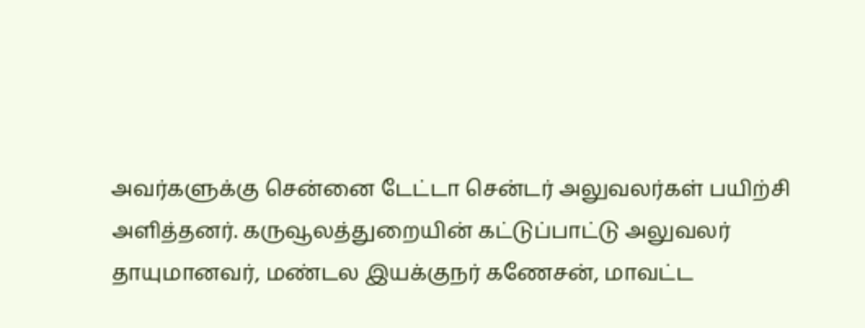அவர்களுக்கு சென்னை டேட்டா சென்டர் அலுவலர்கள் பயிற்சி அளித்தனர். கருவூலத்துறையின் கட்டுப்பாட்டு அலுவலர் தாயுமானவர், மண்டல இயக்குநர் கணேசன், மாவட்ட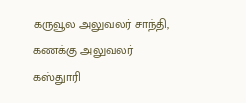கருவூல அலுவலர் சாந்தி, கணக்கு அலுவலர் கஸ்துாரி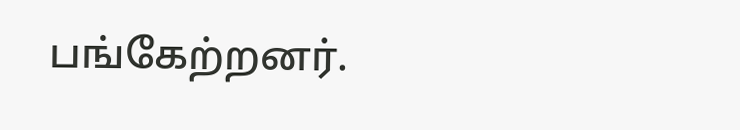பங்கேற்றனர்.